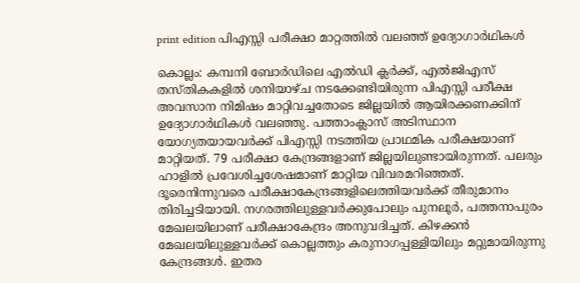print edition പിഎസ്സി പരീക്ഷാ മാറ്റത്തിൽ വലഞ്ഞ് ഉദ്യോഗാർഥികൾ

കൊല്ലം: കമ്പനി ബോർഡിലെ എൽഡി ക്ലർക്ക്, എൽജിഎസ് തസ്തികകളിൽ ശനിയാഴ്ച നടക്കേണ്ടിയിരുന്ന പിഎസ്സി പരീക്ഷ അവസാന നിമിഷം മാറ്റിവച്ചതോടെ ജില്ലയിൽ ആയിരക്കണക്കിന് ഉദ്യോഗാർഥികൾ വലഞ്ഞു. പത്താംക്ലാസ് അടിസ്ഥാന യോഗ്യതയായവർക്ക് പിഎസ്സി നടത്തിയ പ്രാഥമിക പരീക്ഷയാണ് മാറ്റിയത്. 79 പരീക്ഷാ കേന്ദ്രങ്ങളാണ് ജില്ലയിലുണ്ടായിരുന്നത്. പലരും ഹാളിൽ പ്രവേശിച്ചശേഷമാണ് മാറ്റിയ വിവരമറിഞ്ഞത്.
ദൂരെനിന്നുവരെ പരീക്ഷാകേന്ദ്രങ്ങളിലെത്തിയവർക്ക് തീരുമാനം തിരിച്ചടിയായി. നഗരത്തിലുള്ളവർക്കുപോലും പുനലൂർ, പത്തനാപുരം മേഖലയിലാണ് പരീക്ഷാകേന്ദ്രം അനുവദിച്ചത്. കിഴക്കൻ മേഖലയിലുള്ളവർക്ക് കൊല്ലത്തും കരുനാഗപ്പള്ളിയിലും മറ്റുമായിരുന്നു കേന്ദ്രങ്ങൾ. ഇതര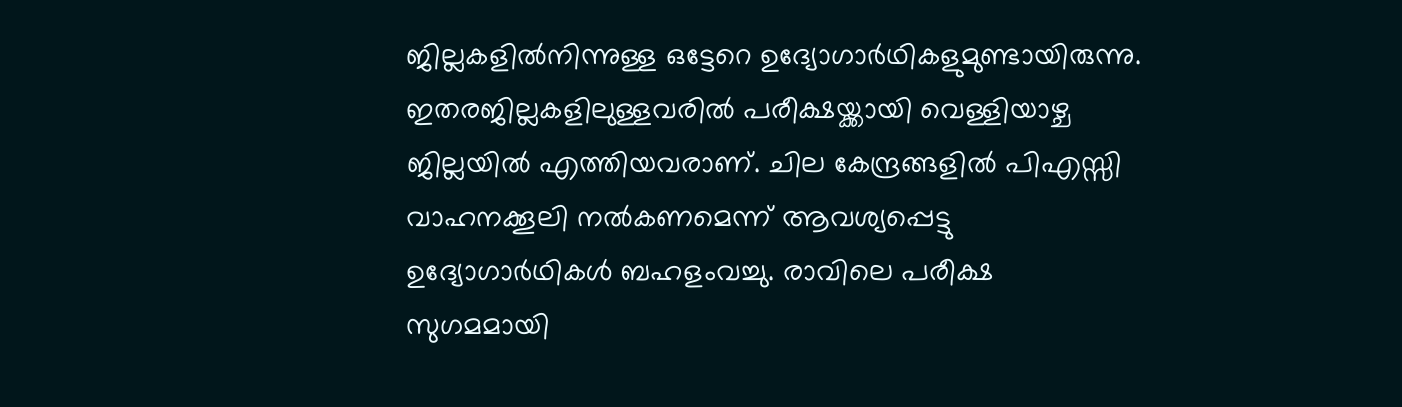ജില്ലകളിൽനിന്നുള്ള ഒട്ടേറെ ഉദ്യോഗാർഥികളുമുണ്ടായിരുന്നു.
ഇതരജില്ലകളിലുള്ളവരിൽ പരീക്ഷയ്ക്കായി വെള്ളിയാഴ്ച ജില്ലയിൽ എത്തിയവരാണ്. ചില കേന്ദ്രങ്ങളിൽ പിഎസ്സി വാഹനക്കൂലി നൽകണമെന്ന് ആവശ്യപ്പെട്ടു ഉദ്യോഗാർഥികൾ ബഹളംവച്ചു. രാവിലെ പരീക്ഷ സുഗമമായി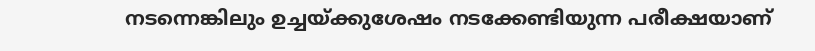നടന്നെങ്കിലും ഉച്ചയ്ക്കുശേഷം നടക്കേണ്ടിയുന്ന പരീക്ഷയാണ്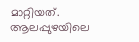മാറ്റിയത്. ആലപ്പുഴയിലെ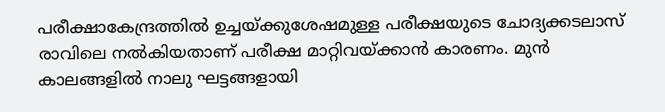പരീക്ഷാകേന്ദ്രത്തിൽ ഉച്ചയ്ക്കുശേഷമുള്ള പരീക്ഷയുടെ ചോദ്യക്കടലാസ് രാവിലെ നൽകിയതാണ് പരീക്ഷ മാറ്റിവയ്ക്കാൻ കാരണം. മുൻ കാലങ്ങളിൽ നാലു ഘട്ടങ്ങളായി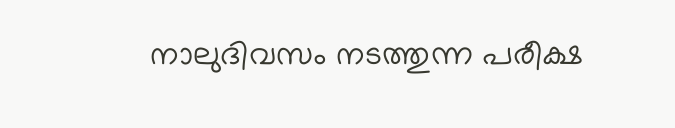നാലുദിവസം നടത്തുന്ന പരീക്ഷ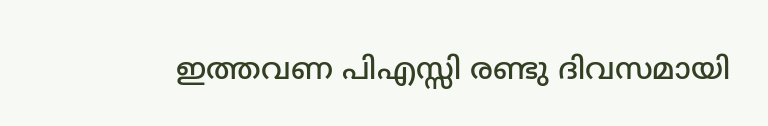ഇത്തവണ പിഎസ്സി രണ്ടു ദിവസമായി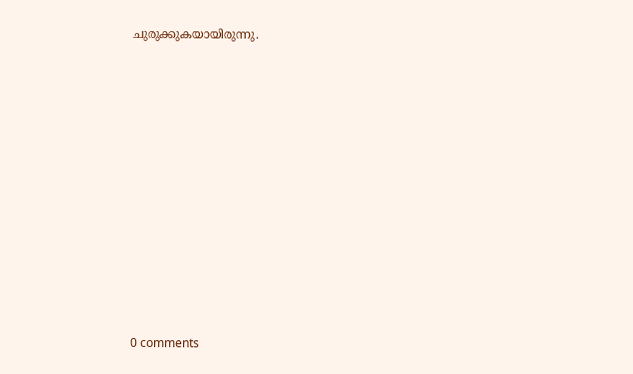ചുരുക്കുകയായിരുന്നു.











0 comments